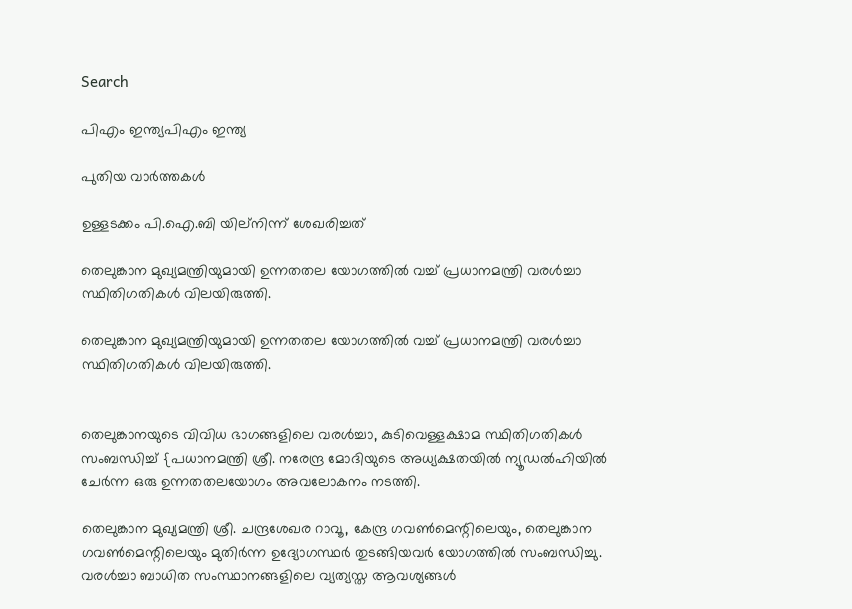Search

പിഎം ഇന്ത്യപിഎം ഇന്ത്യ

പുതിയ വാർത്തകൾ

ഉള്ളടക്കം പി.ഐ.ബി യില്നിന്ന് ശേഖരിച്ചത്

തെലുങ്കാന മുഖ്യമന്ത്രിയുമായി ഉന്നതതല യോഗത്തില്‍ വച്ച് പ്രധാനമന്ത്രി വരള്‍ച്ചാ സ്ഥിതിഗതികള്‍ വിലയിരുത്തി.

തെലുങ്കാന മുഖ്യമന്ത്രിയുമായി ഉന്നതതല യോഗത്തില്‍ വച്ച് പ്രധാനമന്ത്രി വരള്‍ച്ചാ സ്ഥിതിഗതികള്‍ വിലയിരുത്തി.


തെലുങ്കാനയുടെ വിവിധ ഭാഗങ്ങളിലെ വരള്‍ച്ചാ, കുടിവെള്ളക്ഷാമ സ്ഥിതിഗതികള്‍ സംബന്ധിച്ച് {പധാനമന്ത്രി ശ്രീ. നരേന്ദ്ര മോദിയുടെ അധ്യക്ഷതയില്‍ ന്യൂഡല്‍ഹിയില്‍ ചേര്‍ന്ന ഒരു ഉന്നതതലയോഗം അവലോകനം നടത്തി.

തെലുങ്കാന മുഖ്യമന്ത്രി ശ്രീ. ചന്ദ്രശേഖര റാവൂ, കേന്ദ്ര ഗവണ്‍മെന്റിലെയും, തെലുങ്കാന ഗവണ്‍മെന്റിലെയും മുതിര്‍ന്ന ഉദ്യോഗസ്ഥര്‍ തുടങ്ങിയവര്‍ യോഗത്തില്‍ സംബന്ധിച്ചു. വരള്‍ച്ചാ ബാധിത സംസ്ഥാനങ്ങളിലെ വ്യത്യസ്ത ആവശ്യങ്ങള്‍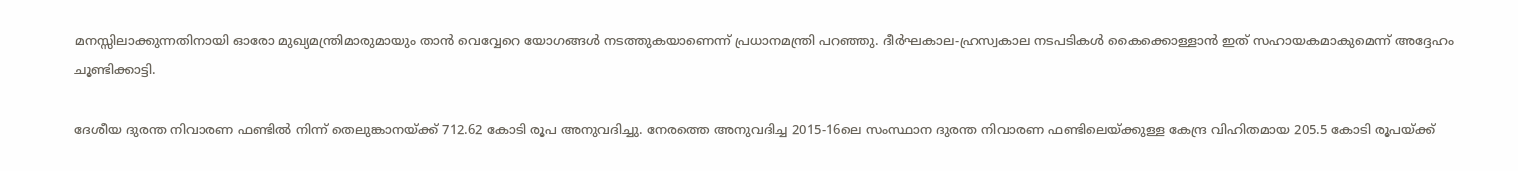മനസ്സിലാക്കുന്നതിനായി ഓരോ മുഖ്യമന്ത്രിമാരുമായും താന്‍ വെവ്വേറെ യോഗങ്ങള്‍ നടത്തുകയാണെന്ന് പ്രധാനമന്ത്രി പറഞ്ഞു. ദീര്‍ഘകാല-ഹ്രസ്വകാല നടപടികള്‍ കൈക്കൊള്ളാന്‍ ഇത് സഹായകമാകുമെന്ന് അദ്ദേഹം ചൂണ്ടിക്കാട്ടി.

ദേശീയ ദുരന്ത നിവാരണ ഫണ്ടില്‍ നിന്ന് തെലുങ്കാനയ്ക്ക് 712.62 കോടി രൂപ അനുവദിച്ചു. നേരത്തെ അനുവദിച്ച 2015-16ലെ സംസ്ഥാന ദുരന്ത നിവാരണ ഫണ്ടിലെയ്ക്കുള്ള കേന്ദ്ര വിഹിതമായ 205.5 കോടി രൂപയ്ക്ക്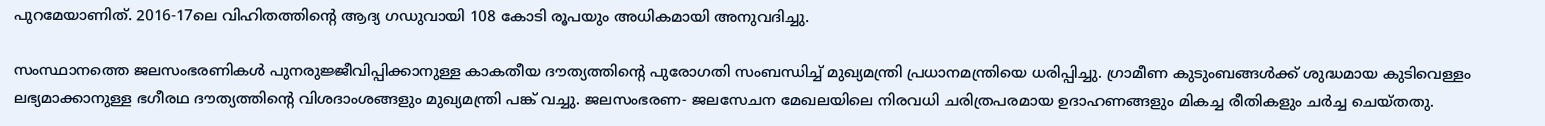പുറമേയാണിത്. 2016-17ലെ വിഹിതത്തിന്റെ ആദ്യ ഗഡുവായി 108 കോടി രൂപയും അധികമായി അനുവദിച്ചു.

സംസ്ഥാനത്തെ ജലസംഭരണികള്‍ പുനരുജ്ജീവിപ്പിക്കാനുള്ള കാകതീയ ദൗത്യത്തിന്റെ പുരോഗതി സംബന്ധിച്ച് മുഖ്യമന്ത്രി പ്രധാനമന്ത്രിയെ ധരിപ്പിച്ചു. ഗ്രാമീണ കുടുംബങ്ങള്‍ക്ക് ശുദ്ധമായ കുടിവെള്ളം ലഭ്യമാക്കാനുള്ള ഭഗീരഥ ദൗത്യത്തിന്റെ വിശദാംശങ്ങളും മുഖ്യമന്ത്രി പങ്ക് വച്ചു. ജലസംഭരണ- ജലസേചന മേഖലയിലെ നിരവധി ചരിത്രപരമായ ഉദാഹണങ്ങളും മികച്ച രീതികളും ചര്‍ച്ച ചെയ്തതു.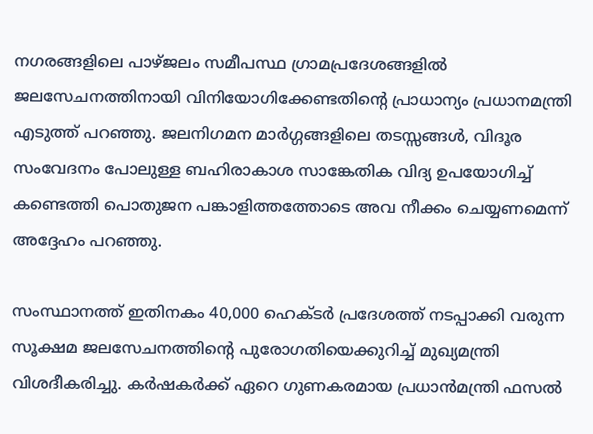നഗരങ്ങളിലെ പാഴ്ജലം സമീപസ്ഥ ഗ്രാമപ്രദേശങ്ങളില്‍ ജലസേചനത്തിനായി വിനിയോഗിക്കേണ്ടതിന്റെ പ്രാധാന്യം പ്രധാനമന്ത്രി എടുത്ത് പറഞ്ഞു. ജലനിഗമന മാര്‍ഗ്ഗങ്ങളിലെ തടസ്സങ്ങള്‍, വിദൂര സംവേദനം പോലുള്ള ബഹിരാകാശ സാങ്കേതിക വിദ്യ ഉപയോഗിച്ച് കണ്ടെത്തി പൊതുജന പങ്കാളിത്തത്തോടെ അവ നീക്കം ചെയ്യണമെന്ന് അദ്ദേഹം പറഞ്ഞു.

സംസ്ഥാനത്ത് ഇതിനകം 40,000 ഹെക്ടര്‍ പ്രദേശത്ത് നടപ്പാക്കി വരുന്ന സൂക്ഷമ ജലസേചനത്തിന്റെ പുരോഗതിയെക്കുറിച്ച് മുഖ്യമന്ത്രി വിശദീകരിച്ചു. കര്‍ഷകര്‍ക്ക് ഏറെ ഗുണകരമായ പ്രധാന്‍മന്ത്രി ഫസല്‍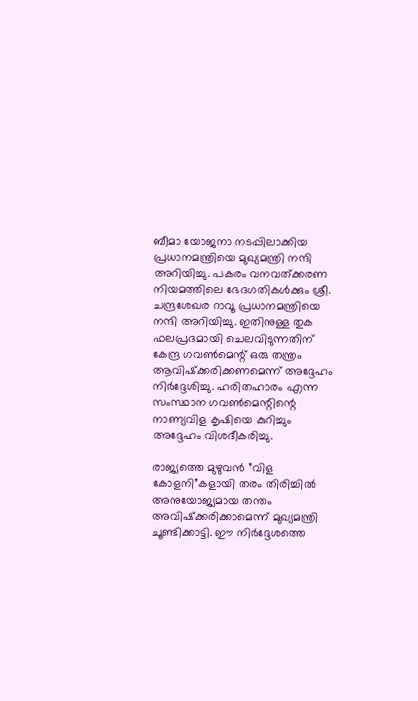ബീമാ യോജനാ നടപ്പിലാക്കിയ പ്രധാനമന്ത്രിയെ മുഖ്യമന്ത്രി നന്ദി അറിയിച്ചു. പകരം വനവത്ക്കരണ നിയമത്തിലെ ഭേദഗതികള്‍ക്കും ശ്രീ. ചന്ദ്രശേഖര റാവൂ പ്രധാനമന്ത്രിയെ നന്ദി അറിയിച്ചു. ഇതിനുള്ള തുക ഫലപ്രദമായി ചെലവിടുന്നതിന് കേന്ദ്ര ഗവണ്‍മെന്റ് ഒരു തന്ത്രം ആവിഷ്‌ക്കരിക്കണമെന്ന് അദ്ദേഹം നിര്‍ദ്ദേശിച്ചു. ഹരിതഹാരം എന്ന സംസ്ഥാന ഗവണ്‍മെന്റിന്റെ നാണ്യവിള കൃഷിയെ കുറിച്ചും അദ്ദേഹം വിശദീകരിച്ചു.

രാജ്യത്തെ മുഴുവന്‍ ”വിള കോളനി”കളായി തരം തിരിച്ചില്‍ അനുയോജ്യമായ തന്തം അവിഷ്‌ക്കരിക്കാമെന്ന് മുഖ്യമന്ത്രി ചൂണ്ടിക്കാട്ടി. ഈ നിര്‍ദ്ദേശത്തെ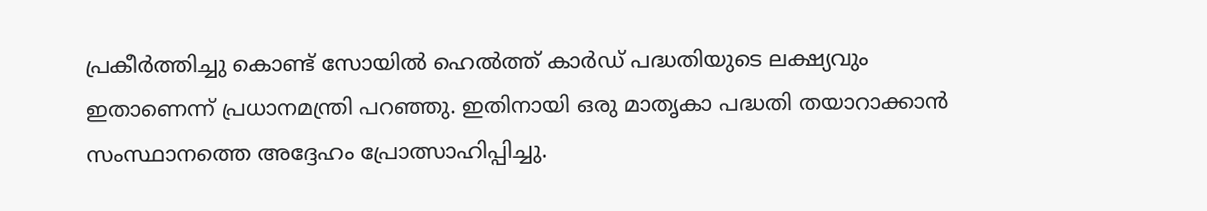പ്രകീര്‍ത്തിച്ചു കൊണ്ട് സോയില്‍ ഹെല്‍ത്ത് കാര്‍ഡ് പദ്ധതിയുടെ ലക്ഷ്യവും ഇതാണെന്ന് പ്രധാനമന്ത്രി പറഞ്ഞു. ഇതിനായി ഒരു മാതൃകാ പദ്ധതി തയാറാക്കാന്‍ സംസ്ഥാനത്തെ അദ്ദേഹം പ്രോത്സാഹിപ്പിച്ചു.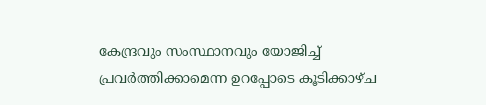കേന്ദ്രവും സംസ്ഥാനവും യോജിച്ച് പ്രവര്‍ത്തിക്കാമെന്ന ഉറപ്പോടെ കൂടിക്കാഴ്ച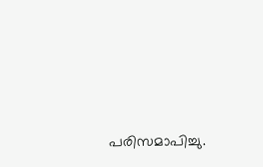പരിസമാപിച്ചു.